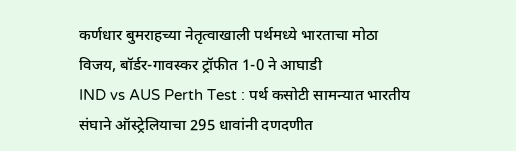कर्णधार बुमराहच्या नेतृत्वाखाली पर्थमध्ये भारताचा मोठा विजय, बॉर्डर-गावस्कर ट्रॉफीत 1-0 ने आघाडी
IND vs AUS Perth Test : पर्थ कसोटी सामन्यात भारतीय संघाने ऑस्ट्रेलियाचा 295 धावांनी दणदणीत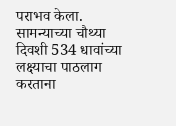पराभव केला. सामन्याच्या चौथ्या दिवशी 534 धावांच्या लक्ष्याचा पाठलाग करताना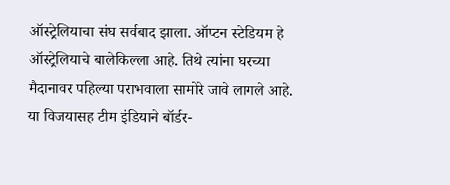ऑस्ट्रेलियाचा संघ सर्वबाद झाला. ऑप्टन स्टेडियम हे ऑस्ट्रेलियाचे बालेकिल्ला आहे. तिथे त्यांना घरच्या मैदानावर पहिल्या पराभवाला सामोरे जावे लागले आहे. या विजयासह टीम इंडियाने बॉर्डर-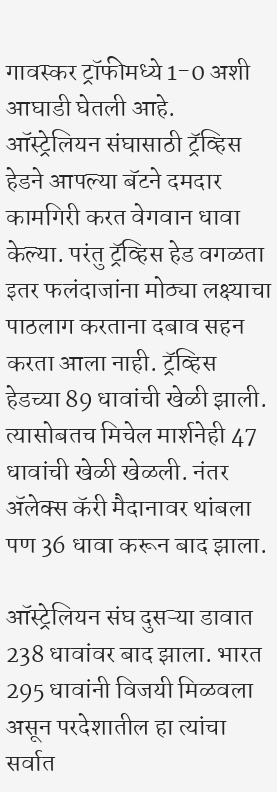गावस्कर ट्रॉफीमध्ये 1-0 अशी आघाडी घेतली आहे.
ऑस्ट्रेलियन संघासाठी ट्रॅव्हिस हेडने आपल्या बॅटने दमदार कामगिरी करत वेगवान धावा केल्या. परंतु ट्रॅव्हिस हेड वगळता इतर फलंदाजांना मोठ्या लक्ष्याचा पाठलाग करताना दबाव सहन करता आला नाही. ट्रॅव्हिस हेडच्या 89 धावांची खेळी झाली. त्यासोबतच मिचेल मार्शनेही 47 धावांची खेळी खेळली. नंतर ॲलेक्स कॅरी मैदानावर थांबला पण 36 धावा करून बाद झाला.

ऑस्ट्रेलियन संघ दुसऱ्या डावात 238 धावांवर बाद झाला. भारत 295 धावांनी विजयी मिळवला असून परदेशातील हा त्यांचा सर्वात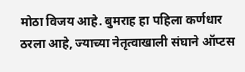मोठा विजय आहे. बुमराह हा पहिला कर्णधार ठरला आहे, ज्याच्या नेतृत्वाखाली संघाने ऑप्टस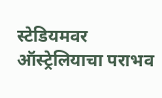स्टेडियमवर ऑस्ट्रेलियाचा पराभव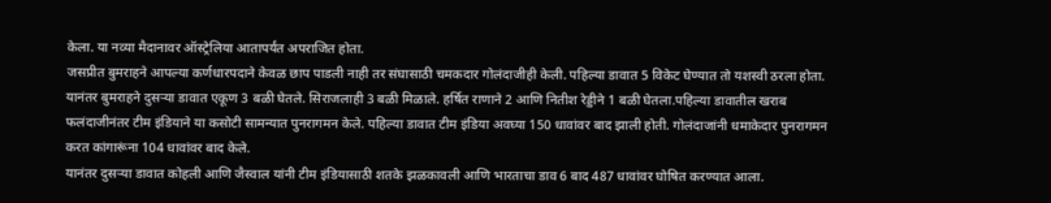केला. या नव्या मैदानावर ऑस्ट्रेलिया आतापर्यंत अपराजित होता.
जसप्रीत बुमराहने आपल्या कर्णधारपदाने केवळ छाप पाडली नाही तर संघासाठी चमकदार गोलंदाजीही केली. पहिल्या डावात 5 विकेट घेण्यात तो यशस्वी ठरला होता. यानंतर बुमराहने दुसऱ्या डावात एकूण 3 बळी घेतले. सिराजलाही 3 बळी मिळाले. हर्षित राणाने 2 आणि नितीश रेड्डीने 1 बळी घेतला.पहिल्या डावातील खराब फलंदाजीनंतर टीम इंडियाने या कसोटी सामन्यात पुनरागमन केले. पहिल्या डावात टीम इंडिया अवघ्या 150 धावांवर बाद झाली होती. गोलंदाजांनी धमाकेदार पुनरागमन करत कांगारूंना 104 धावांवर बाद केले.
यानंतर दुसऱ्या डावात कोहली आणि जैस्वाल यांनी टीम इंडियासाठी शतके झळकावली आणि भारताचा डाव 6 बाद 487 धावांवर घोषित करण्यात आला.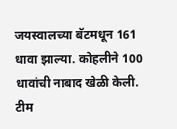जयस्वालच्या बॅटमधून 161 धावा झाल्या. कोहलीने 100 धावांची नाबाद खेळी केली. टीम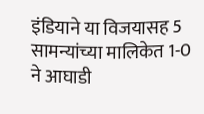इंडियाने या विजयासह 5 सामन्यांच्या मालिकेत 1-0 ने आघाडी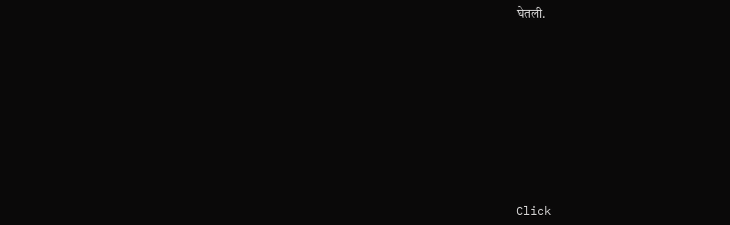घेतली.












Click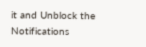it and Unblock the Notifications